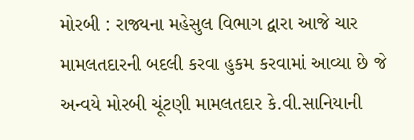મોરબી : રાજ્યના મહેસુલ વિભાગ દ્વારા આજે ચાર મામલતદારની બદલી કરવા હુકમ કરવામાં આવ્યા છે જે અન્વયે મોરબી ચૂંટણી મામલતદાર કે.વી.સાનિયાની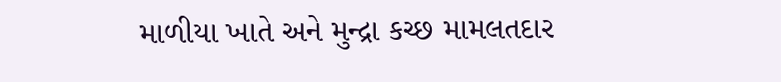માળીયા ખાતે અને મુન્દ્રા કચ્છ મામલતદાર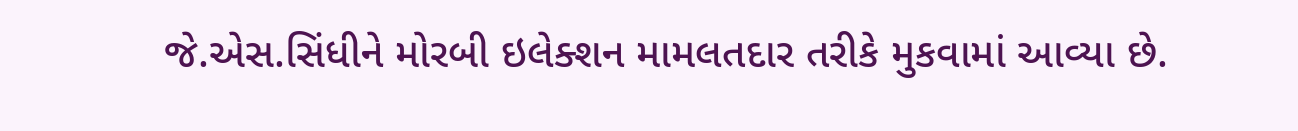જે.એસ.સિંધીને મોરબી ઇલેક્શન મામલતદાર તરીકે મુકવામાં આવ્યા છે.